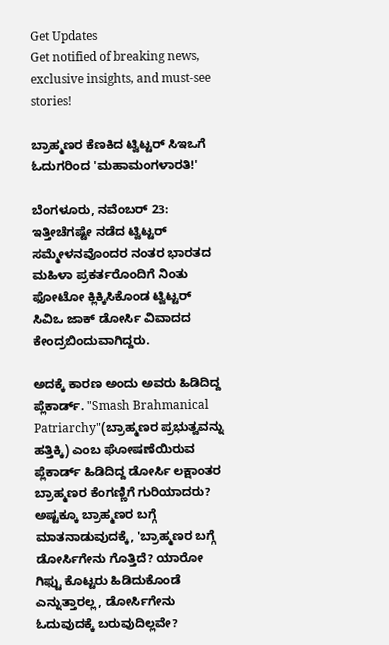Get Updates
Get notified of breaking news, exclusive insights, and must-see stories!

ಬ್ರಾಹ್ಮಣರ ಕೆಣಕಿದ ಟ್ವಿಟ್ಟರ್ ಸಿಇಒಗೆ ಓದುಗರಿಂದ 'ಮಹಾಮಂಗಳಾರತಿ!'

ಬೆಂಗಳೂರು, ನವೆಂಬರ್ 23: ಇತ್ತೀಚೆಗಷ್ಟೇ ನಡೆದ ಟ್ವಿಟ್ಟರ್ ಸಮ್ಮೇಳನವೊಂದರ ನಂತರ ಭಾರತದ ಮಹಿಳಾ ಪ್ರಕರ್ತರೊಂದಿಗೆ ನಿಂತು ಫೋಟೋ ಕ್ಲಿಕ್ಕಿಸಿಕೊಂಡ ಟ್ವಿಟ್ಟರ್ ಸಿವಿಒ ಜಾಕ್ ಡೋರ್ಸಿ ವಿವಾದದ ಕೇಂದ್ರಬಿಂದುವಾಗಿದ್ದರು.

ಅದಕ್ಕೆ ಕಾರಣ ಅಂದು ಅವರು ಹಿಡಿದಿದ್ದ ಪ್ಲೆಕಾರ್ಡ್. "Smash Brahmanical Patriarchy"(ಬ್ರಾಹ್ಮಣರ ಪ್ರಭುತ್ವವನ್ನು ಹತ್ತಿಕ್ಕಿ) ಎಂಬ ಘೋಷಣೆಯಿರುವ ಪ್ಲೆಕಾರ್ಡ್ ಹಿಡಿದಿದ್ದ ಡೋರ್ಸಿ ಲಕ್ಷಾಂತರ ಬ್ರಾಹ್ಮಣರ ಕೆಂಗಣ್ಣಿಗೆ ಗುರಿಯಾದರು? ಅಷ್ಟಕ್ಕೂ ಬ್ರಾಹ್ಮಣರ ಬಗ್ಗೆ ಮಾತನಾಡುವುದಕ್ಕೆ, 'ಬ್ರಾಹ್ಮಣರ ಬಗ್ಗೆ ಡೋರ್ಸಿಗೇನು ಗೊತ್ತಿದೆ? ಯಾರೋ ಗಿಫ್ಟು ಕೊಟ್ಟರು ಹಿಡಿದುಕೊಂಡೆ ಎನ್ನುತ್ತಾರಲ್ಲ, ಡೋರ್ಸಿಗೇನು ಓದುವುದಕ್ಕೆ ಬರುವುದಿಲ್ಲವೇ?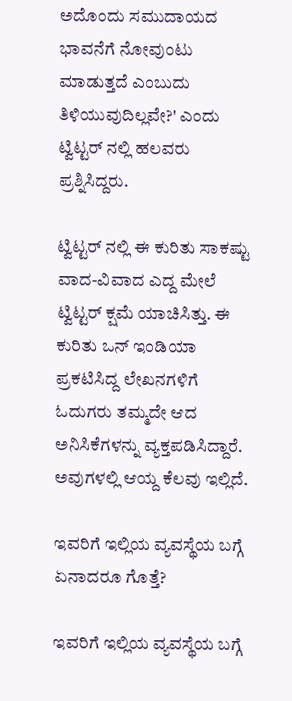ಅದೊಂದು ಸಮುದಾಯದ ಭಾವನೆಗೆ ನೋವುಂಟು ಮಾಡುತ್ತದೆ ಎಂಬುದು ತಿಳಿಯುವುದಿಲ್ಲವೇ?' ಎಂದು ಟ್ವಿಟ್ಟರ್ ನಲ್ಲಿ ಹಲವರು ಪ್ರಶ್ನಿಸಿದ್ದರು.

ಟ್ವಿಟ್ಟರ್ ನಲ್ಲಿ ಈ ಕುರಿತು ಸಾಕಷ್ಟು ವಾದ-ವಿವಾದ ಎದ್ದ ಮೇಲೆ ಟ್ವಿಟ್ಟರ್ ಕ್ಷಮೆ ಯಾಚಿಸಿತ್ತು. ಈ ಕುರಿತು ಒನ್ ಇಂಡಿಯಾ ಪ್ರಕಟಿಸಿದ್ದ ಲೇಖನಗಳಿಗೆ ಓದುಗರು ತಮ್ಮದೇ ಆದ ಅನಿಸಿಕೆಗಳನ್ನು ವ್ಯಕ್ತಪಡಿಸಿದ್ದಾರೆ. ಅವುಗಳಲ್ಲಿ ಆಯ್ದ ಕೆಲವು ಇಲ್ಲಿದೆ.

ಇವರಿಗೆ ಇಲ್ಲಿಯ ವ್ಯವಸ್ಥೆಯ ಬಗ್ಗೆ ಏನಾದರೂ ಗೊತ್ತೆ?

ಇವರಿಗೆ ಇಲ್ಲಿಯ ವ್ಯವಸ್ಥೆಯ ಬಗ್ಗೆ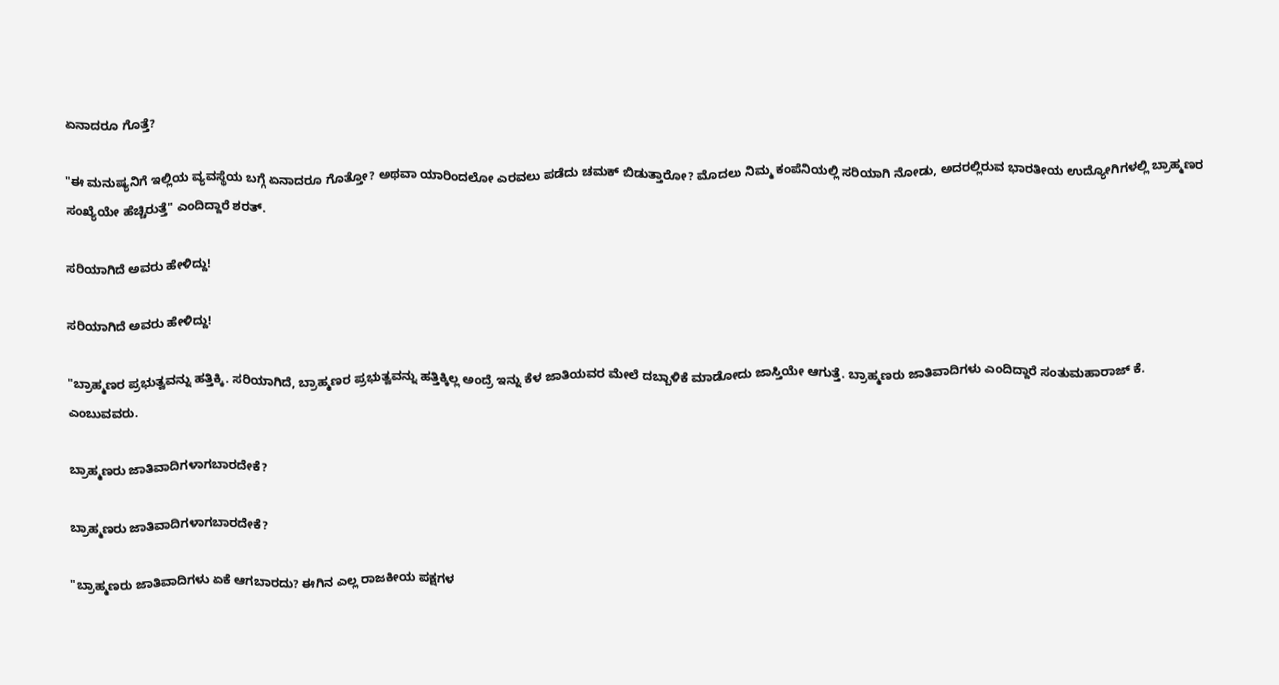ಏನಾದರೂ ಗೊತ್ತೆ?

"ಈ ಮನುಷ್ಯನಿಗೆ ಇಲ್ಲಿಯ ವ್ಯವಸ್ಥೆಯ ಬಗ್ಗೆ ಏನಾದರೂ ಗೊತ್ತೋ? ಅಥವಾ ಯಾರಿಂದಲೋ ಎರವಲು ಪಡೆದು ಚಮಕ್ ಬಿಡುತ್ತಾರೋ? ಮೊದಲು ನಿಮ್ಮ ಕಂಪೆನಿಯಲ್ಲಿ ಸರಿಯಾಗಿ ನೋಡು, ಅದರಲ್ಲಿರುವ ಭಾರತೀಯ ಉದ್ಯೋಗಿಗಳಲ್ಲಿ ಬ್ರಾಹ್ಮಣರ ಸಂಖ್ಯೆಯೇ ಹೆಚ್ಚಿರುತ್ತೆ" ಎಂದಿದ್ದಾರೆ ಶರತ್.

ಸರಿಯಾಗಿದೆ ಅವರು ಹೇಳಿದ್ದು!

ಸರಿಯಾಗಿದೆ ಅವರು ಹೇಳಿದ್ದು!

"ಬ್ರಾಹ್ಮಣರ ಪ್ರಭುತ್ವವನ್ನು ಹತ್ತಿಕ್ಕಿ. ಸರಿಯಾಗಿದೆ, ಬ್ರಾಹ್ಮಣರ ಪ್ರಭುತ್ವವನ್ನು ಹತ್ತಿಕ್ಕಿಲ್ಲ ಅಂದ್ರೆ ಇನ್ನು ಕೆಳ ಜಾತಿಯವರ ಮೇಲೆ ದಬ್ಬಾಳಿಕೆ ಮಾಡೋದು ಜಾಸ್ತಿಯೇ ಆಗುತ್ತೆ. ಬ್ರಾಹ್ಮಣರು ಜಾತಿವಾದಿಗಳು ಎಂದಿದ್ದಾರೆ ಸಂತುಮಹಾರಾಜ್ ಕೆ. ಎಂಬುವವರು.

ಬ್ರಾಹ್ಮಣರು ಜಾತಿವಾದಿಗಳಾಗಬಾರದೇಕೆ?

ಬ್ರಾಹ್ಮಣರು ಜಾತಿವಾದಿಗಳಾಗಬಾರದೇಕೆ?

"ಬ್ರಾಹ್ಮಣರು ಜಾತಿವಾದಿಗಳು ಏಕೆ ಆಗಬಾರದು? ಈಗಿನ ಎಲ್ಲ ರಾಜಕೀಯ ಪಕ್ಷಗಳ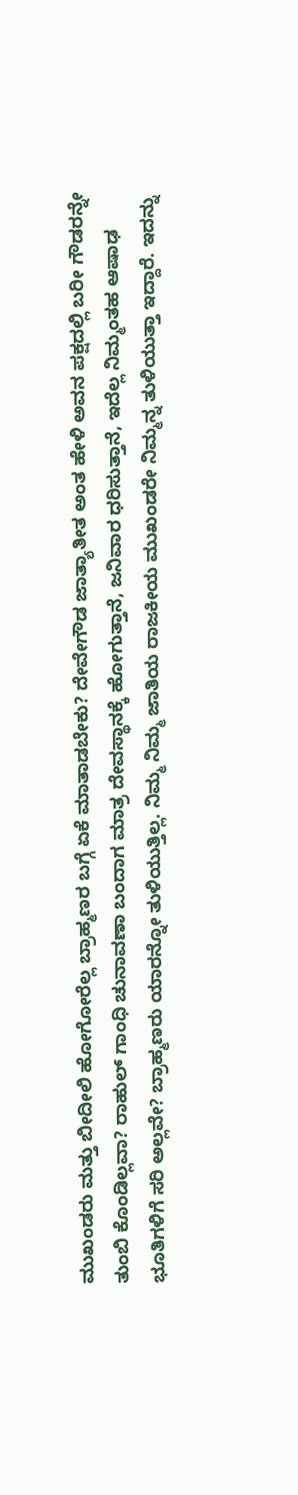ಮುಖಂಡರು ಮತ್ತು ಬೀದೀಲಿ ಹೋಗೋರೆಲ್ಲ ಬ್ರಾಹ್ಮಣರ ಬಗ್ಗೆ ಏಕೆ ಮಾತಾಡಬೇಕು? ದೇವೇಗೌಡ ಜಾತ್ಯಾತೀತ ಅಂತ ಹೇಳಿ ಅವನ ಪಕ್ಷದಲ್ಲಿ ಬರೀ ಗೌಡರನ್ನೇ ತುಂಬಿ ಕೊಂಡಿಲ್ಲವಾ? ರಾಹುಲ್ ಗಾಂಧಿ ಚುನಾವಣಾ ಬಂದಾಗ ಮಾತ್ರ ದೇವಸ್ಥಾನಕ್ಕೆ ಹೋಗುತ್ತಾನೆ, ಜನಿವಾರ ಧರಿಸುತ್ತಾನೆ, ಇದೆಲ್ಲ ನಿಮ್ಮಂತಹ ಆಷಾಢ ಭೂತಿಗಳಿಗೆ ಸರಿ ಅಲ್ಲವೇ? ಬ್ರಾಹ್ಮಣರು ಯಾರನ್ನೋ ತುಳಿಯುತ್ತಿಲ್ಲ. ನಿಮ್ಮ ನಿಮ್ಮ ಜಾತಿಯ ರಾಜಕೀಯ ಮುಖಂಡರೇ ನಿಮ್ಮನ್ನ ತುಳಿಯುತ್ತಾ ಇದ್ದಾರೆ. ಇದನ್ನು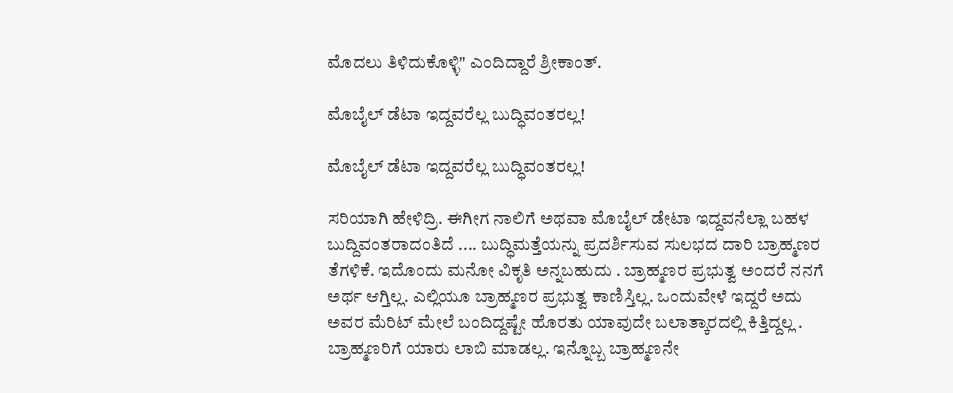ಮೊದಲು ತಿಳಿದುಕೊಳ್ಳಿ" ಎಂದಿದ್ದಾರೆ ಶ್ರೀಕಾಂತ್.

ಮೊಬೈಲ್ ಡೆಟಾ ಇದ್ದವರೆಲ್ಲ ಬುದ್ಧಿವಂತರಲ್ಲ!

ಮೊಬೈಲ್ ಡೆಟಾ ಇದ್ದವರೆಲ್ಲ ಬುದ್ಧಿವಂತರಲ್ಲ!

ಸರಿಯಾಗಿ ಹೇಳಿದ್ರಿ. ಈಗೀಗ ನಾಲಿಗೆ ಅಥವಾ ಮೊಬೈಲ್ ಡೇಟಾ ಇದ್ದವನೆಲ್ಲಾ ಬಹಳ ಬುದ್ದಿವಂತರಾದಂತಿದೆ .... ಬುದ್ಧಿಮತ್ತೆಯನ್ನು ಪ್ರದರ್ಶಿಸುವ ಸುಲಭದ ದಾರಿ ಬ್ರಾಹ್ಮಣರ ತೆಗಳಿಕೆ. ಇದೊಂದು ಮನೋ ವಿಕೃತಿ ಅನ್ನಬಹುದು . ಬ್ರಾಹ್ಮಣರ ಪ್ರಭುತ್ವ ಅಂದರೆ ನನಗೆ ಅರ್ಥ ಆಗ್ತಿಲ್ಲ. ಎಲ್ಲಿಯೂ ಬ್ರಾಹ್ಮಣರ ಪ್ರಭುತ್ವ ಕಾಣಿಸ್ತಿಲ್ಲ. ಒಂದುವೇಳೆ ಇದ್ದರೆ ಅದು ಅವರ ಮೆರಿಟ್ ಮೇಲೆ ಬಂದಿದ್ದಷ್ಟೇ ಹೊರತು ಯಾವುದೇ ಬಲಾತ್ಕಾರದಲ್ಲಿ ಕಿತ್ತಿದ್ದಲ್ಲ . ಬ್ರಾಹ್ಮಣರಿಗೆ ಯಾರು ಲಾಬಿ ಮಾಡಲ್ಲ. ಇನ್ನೊಬ್ಬ ಬ್ರಾಹ್ಮಣನೇ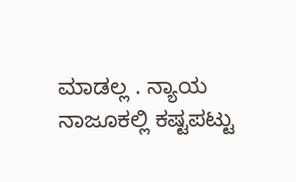ಮಾಡಲ್ಲ . ನ್ಯಾಯ ನಾಜೂಕಲ್ಲಿ ಕಷ್ಟಪಟ್ಟು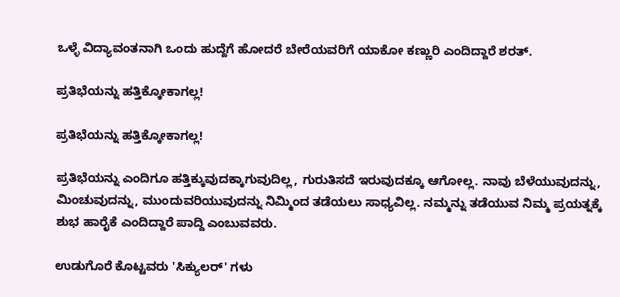ಒಳ್ಳೆ ವಿದ್ಯಾವಂತನಾಗಿ ಒಂದು ಹುದ್ದೆಗೆ ಹೋದರೆ ಬೇರೆಯವರಿಗೆ ಯಾಕೋ ಕಣ್ಣುರಿ ಎಂದಿದ್ದಾರೆ ಶರತ್.

ಪ್ರತಿಭೆಯನ್ನು ಹತ್ತಿಕ್ಕೋಕಾಗಲ್ಲ!

ಪ್ರತಿಭೆಯನ್ನು ಹತ್ತಿಕ್ಕೋಕಾಗಲ್ಲ!

ಪ್ರತಿಭೆಯನ್ನು ಎಂದಿಗೂ ಹತ್ತಿಕ್ಕುವುದಕ್ಕಾಗುವುದಿಲ್ಲ, ಗುರುತಿಸದೆ ಇರುವುದಕ್ಕೂ ಆಗೋಲ್ಲ. ನಾವು ಬೆಳೆಯುವುದನ್ನು, ಮಿಂಚುವುದನ್ನು, ಮುಂದುವರಿಯುವುದನ್ನು ನಿಮ್ಮಿಂದ ತಡೆಯಲು ಸಾಧ್ಯವಿಲ್ಲ. ನಮ್ಮನ್ನು ತಡೆಯುವ ನಿಮ್ಮ ಪ್ರಯತ್ನಕ್ಕೆ ಶುಭ ಹಾರೈಕೆ ಎಂದಿದ್ದಾರೆ ಪಾದ್ದಿ ಎಂಬುವವರು.

ಉಡುಗೊರೆ ಕೊಟ್ಟವರು 'ಸಿಕ್ಯುಲರ್' ಗಳು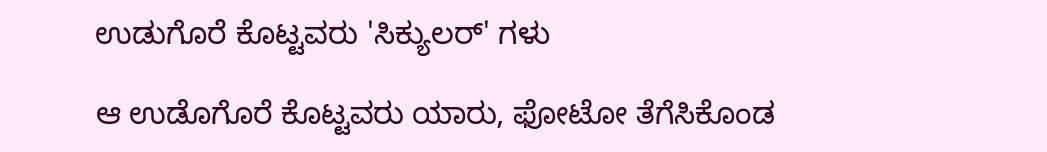ಉಡುಗೊರೆ ಕೊಟ್ಟವರು 'ಸಿಕ್ಯುಲರ್' ಗಳು

ಆ ಉಡೊಗೊರೆ ಕೊಟ್ಟವರು ಯಾರು, ಫೋಟೋ ತೆಗೆಸಿಕೊಂಡ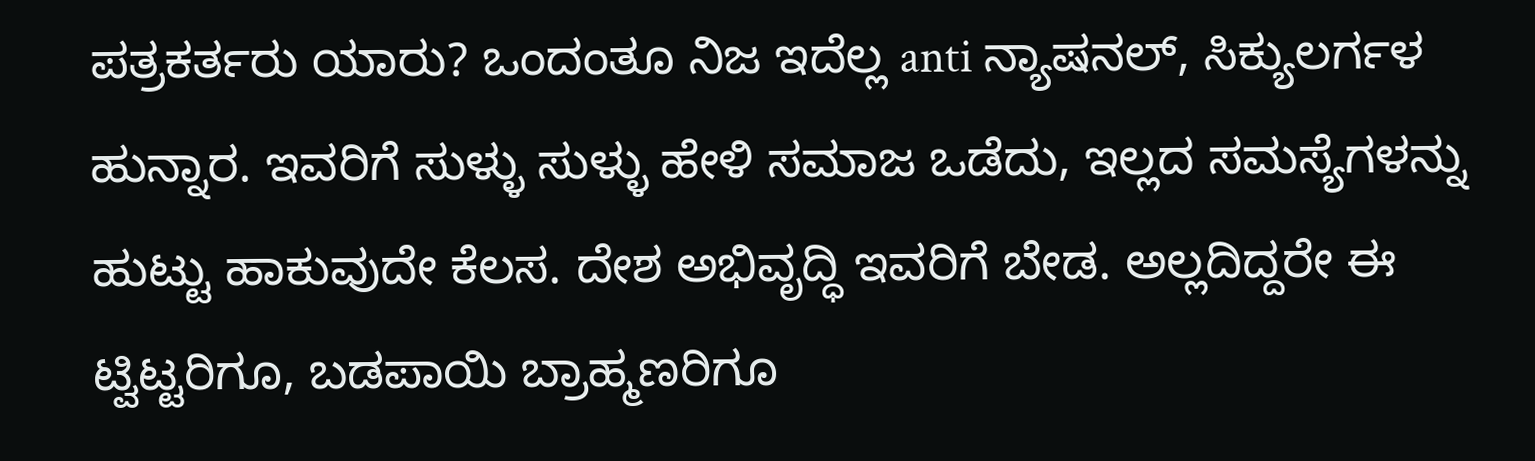ಪತ್ರಕರ್ತರು ಯಾರು? ಒಂದಂತೂ ನಿಜ ಇದೆಲ್ಲ anti ನ್ಯಾಷನಲ್, ಸಿಕ್ಯುಲರ್ಗಳ ಹುನ್ನಾರ. ಇವರಿಗೆ ಸುಳ್ಳು ಸುಳ್ಳು ಹೇಳಿ ಸಮಾಜ ಒಡೆದು, ಇಲ್ಲದ ಸಮಸ್ಯೆಗಳನ್ನು ಹುಟ್ಟು ಹಾಕುವುದೇ ಕೆಲಸ. ದೇಶ ಅಭಿವೃದ್ಧಿ ಇವರಿಗೆ ಬೇಡ. ಅಲ್ಲದಿದ್ದರೇ ಈ ಟ್ವಿಟ್ಟರಿಗೂ, ಬಡಪಾಯಿ ಬ್ರಾಹ್ಮಣರಿಗೂ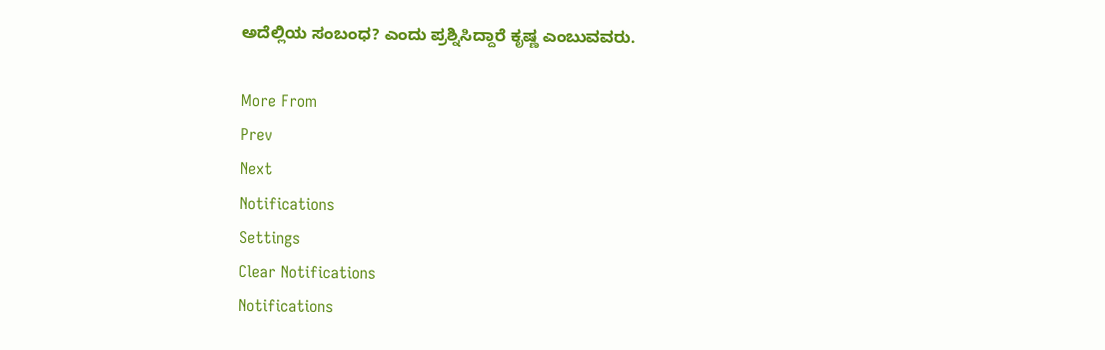ಅದೆಲ್ಲಿಯ ಸಂಬಂಧ? ಎಂದು ಪ್ರಶ್ನಿಸಿದ್ದಾರೆ ಕೃಷ್ಣ ಎಂಬುವವರು.

More From
Prev
Next
Notifications
Settings
Clear Notifications
Notifications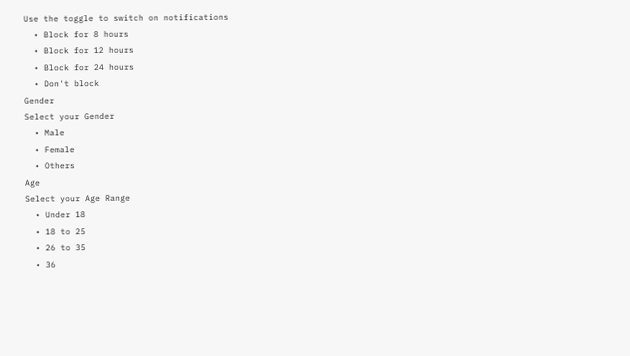Use the toggle to switch on notifications
  • Block for 8 hours
  • Block for 12 hours
  • Block for 24 hours
  • Don't block
Gender
Select your Gender
  • Male
  • Female
  • Others
Age
Select your Age Range
  • Under 18
  • 18 to 25
  • 26 to 35
  • 36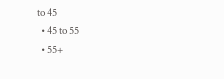to 45
  • 45 to 55
  • 55+